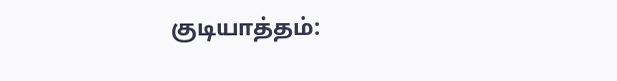குடியாத்தம்: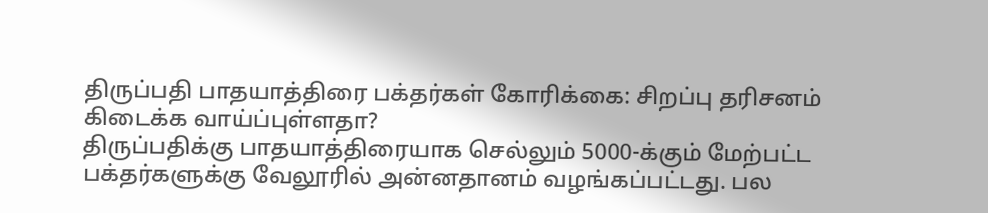திருப்பதி பாதயாத்திரை பக்தர்கள் கோரிக்கை: சிறப்பு தரிசனம் கிடைக்க வாய்ப்புள்ளதா?
திருப்பதிக்கு பாதயாத்திரையாக செல்லும் 5000-க்கும் மேற்பட்ட பக்தர்களுக்கு வேலூரில் அன்னதானம் வழங்கப்பட்டது. பல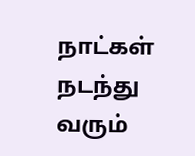நாட்கள் நடந்து வரும்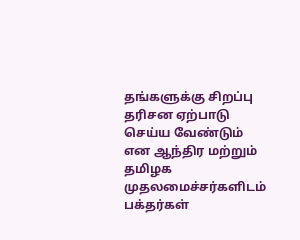தங்களுக்கு சிறப்பு தரிசன ஏற்பாடு செய்ய வேண்டும் என ஆந்திர மற்றும் தமிழக முதலமைச்சர்களிடம் பக்தர்கள்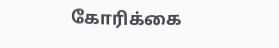கோரிக்கை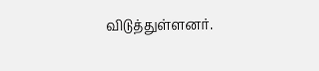விடுத்துள்ளனர்.